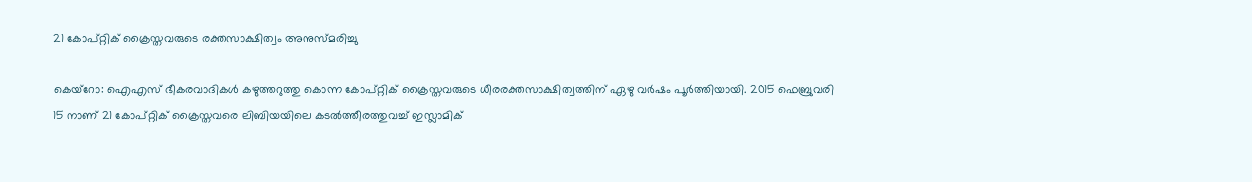21 കോപ്റ്റിക് ക്രൈസ്തവരുടെ രക്തസാക്ഷിത്വം അനുസ്മരിച്ചു

കെയ്‌റോ: ഐഎസ് ഭീകരവാദികള്‍ കഴുത്തറുത്തു കൊന്ന കോപ്റ്റിക് ക്രൈസ്തവരുടെ ധീരരക്തസാക്ഷിത്വത്തിന് ഏഴു വര്‍ഷം പൂര്‍ത്തിയായി. 2015 ഫെബ്രുവരി 15 നാണ് 21 കോപ്റ്റിക് ക്രൈസ്തവരെ ലിബിയയിലെ കടല്‍ത്തീരത്തുവച്ച് ഇസ്ലാമിക്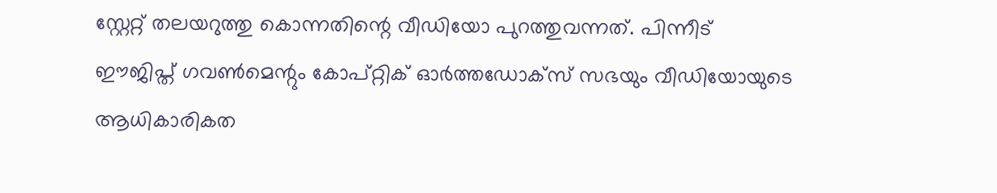സ്റ്റേറ്റ് തലയറുത്തു കൊന്നതിന്റെ വീഡിയോ പുറത്തുവന്നത്. പിന്നീട് ഈജിപ്ത് ഗവണ്‍മെന്റും കോപ്റ്റിക് ഓര്‍ത്തഡോക്‌സ് സഭയും വീഡിയോയുടെ ആധികാരികത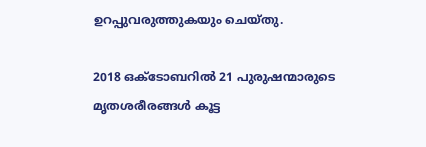ഉറപ്പുവരുത്തുകയും ചെയ്തു.

2018 ഒക്ടോബറില്‍ 21 പുരുഷന്മാരുടെ മൃതശരീരങ്ങള്‍ കൂട്ട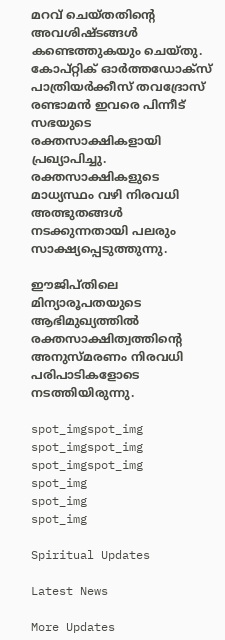മറവ് ചെയ്തതിന്റെ അവശിഷ്ടങ്ങള്‍ കണ്ടെത്തുകയും ചെയ്തു. കോപ്റ്റിക് ഓര്‍ത്തഡോക്‌സ് പാത്രിയര്‍ക്കീസ് തവദ്രോസ് രണ്ടാമന്‍ ഇവരെ പിന്നീട് സഭയുടെ രക്തസാക്ഷികളായി പ്രഖ്യാപിച്ചു. രക്തസാക്ഷികളുടെ മാധ്യസ്ഥം വഴി നിരവധി അത്ഭുതങ്ങള്‍ നടക്കുന്നതായി പലരും സാക്ഷ്യപ്പെടുത്തുന്നു.

ഈജിപ്തിലെ മിന്യാരൂപതയുടെ ആഭിമുഖ്യത്തില്‍ രക്തസാക്ഷിത്വത്തിന്റെ അനുസ്മരണം നിരവധി പരിപാടികളോടെ നടത്തിയിരുന്നു.

spot_imgspot_img
spot_imgspot_img
spot_imgspot_img
spot_img
spot_img
spot_img

Spiritual Updates

Latest News

More Updates